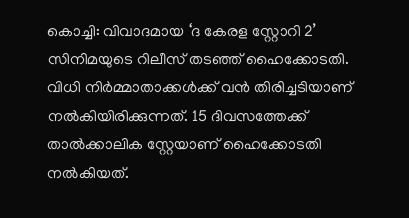കൊച്ചി: വിവാദമായ ‘ദ കേരള സ്റ്റോറി 2’ സിനിമയുടെ റിലീസ് തടഞ്ഞ് ഹൈക്കോടതി. വിധി നിർമ്മാതാക്കൾക്ക് വൻ തിരിച്ചടിയാണ് നൽകിയിരിക്കുന്നത്. 15 ദിവസത്തേക്ക് താൽക്കാലിക സ്റ്റേയാണ് ഹൈക്കോടതി നൽകിയത്.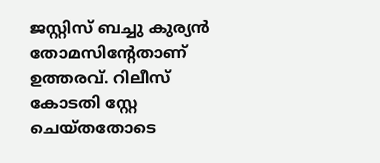ജസ്റ്റിസ് ബച്ചു കുര്യൻ തോമസിൻ്റേതാണ് ഉത്തരവ്. റിലീസ് കോടതി സ്റ്റേ ചെയ്തതോടെ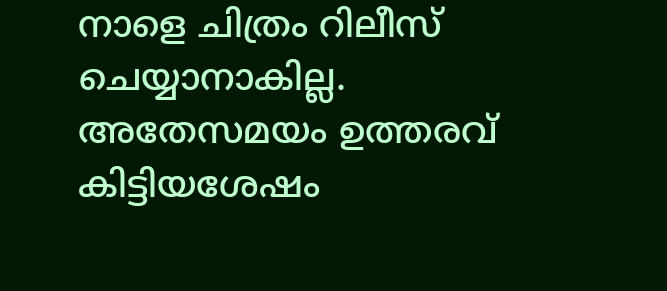നാളെ ചിത്രം റിലീസ് ചെയ്യാനാകില്ല.
അതേസമയം ഉത്തരവ് കിട്ടിയശേഷം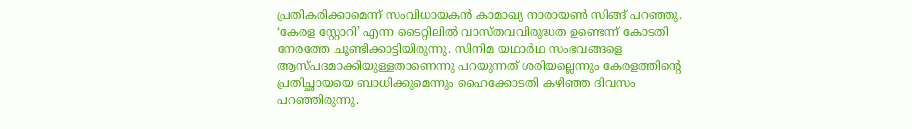പ്രതികരിക്കാമെന്ന് സംവിധായകൻ കാമാഖ്യ നാരായൺ സിങ്ങ് പറഞ്ഞു. ‘കേരള സ്റ്റോറി’ എന്ന ടൈറ്റിലിൽ വാസ്തവവിരുദ്ധത ഉണ്ടെന്ന് കോടതി നേരത്തേ ചൂണ്ടിക്കാട്ടിയിരുന്നു. സിനിമ യഥാർഥ സംഭവങ്ങളെ ആസ്പദമാക്കിയുള്ളതാണെന്നു പറയുന്നത് ശരിയല്ലെന്നും കേരളത്തിന്റെ പ്രതിച്ഛായയെ ബാധിക്കുമെന്നും ഹൈക്കോടതി കഴിഞ്ഞ ദിവസം പറഞ്ഞിരുന്നു.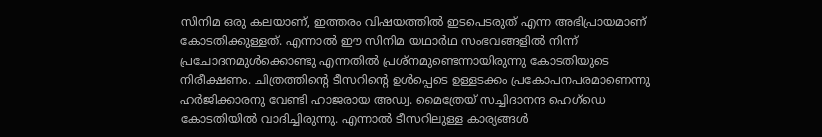സിനിമ ഒരു കലയാണ്, ഇത്തരം വിഷയത്തിൽ ഇടപെടരുത് എന്ന അഭിപ്രായമാണ് കോടതിക്കുള്ളത്. എന്നാൽ ഈ സിനിമ യഥാർഥ സംഭവങ്ങളിൽ നിന്ന് പ്രചോദനമുൾക്കൊണ്ടു എന്നതിൽ പ്രശ്നമുണ്ടെന്നായിരുന്നു കോടതിയുടെ നിരീക്ഷണം. ചിത്രത്തിൻ്റെ ടീസറിൻ്റെ ഉൾപ്പെടെ ഉള്ളടക്കം പ്രകോപനപരമാണെന്നു ഹർജിക്കാരനു വേണ്ടി ഹാജരായ അഡ്വ. മൈത്രേയ് സച്ചിദാനന്ദ ഹെഗ്ഡെ കോടതിയിൽ വാദിച്ചിരുന്നു. എന്നാൽ ടീസറിലുള്ള കാര്യങ്ങൾ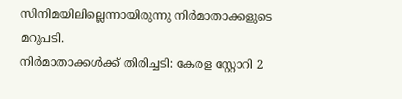സിനിമയിലില്ലെന്നായിരുന്നു നിർമാതാക്കളുടെ മറുപടി.
നിർമാതാക്കൾക്ക് തിരിച്ചടി: കേരള സ്റ്റോറി 2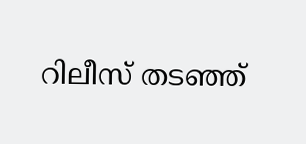റിലീസ് തടഞ്ഞ്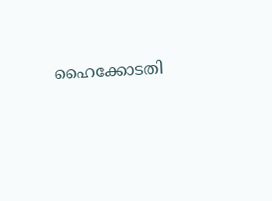ഹൈക്കോടതി